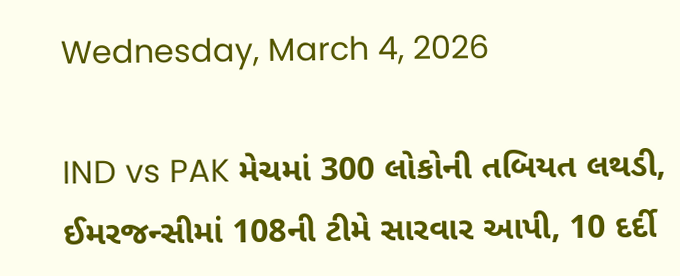Wednesday, March 4, 2026

IND vs PAK મેચમાં 300 લોકોની તબિયત લથડી, ઈમરજન્સીમાં 108ની ટીમે સારવાર આપી, 10 દર્દી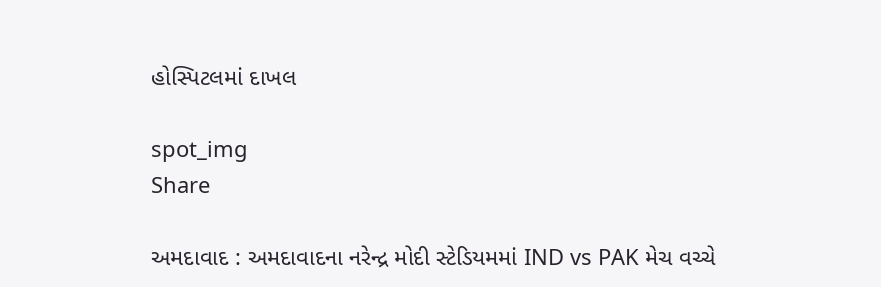હોસ્પિટલમાં દાખલ

spot_img
Share

અમદાવાદ : અમદાવાદના નરેન્દ્ર મોદી સ્ટેડિયમમાં IND vs PAK મેચ વચ્ચે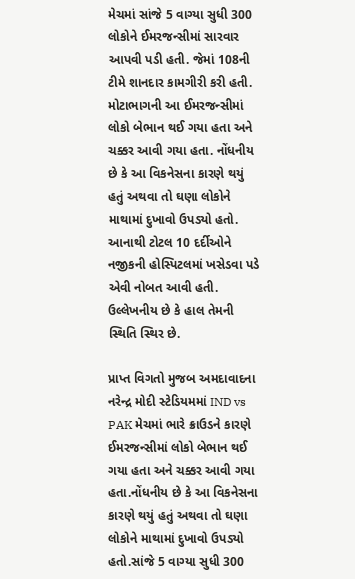મેચમાં સાંજે 5 વાગ્યા સુધી 300 લોકોને ઈમરજન્સીમાં સારવાર આપવી પડી હતી. જેમાં 108ની ટીમે શાનદાર કામગીરી કરી હતી. મોટાભાગની આ ઈમરજન્સીમાં લોકો બેભાન થઈ ગયા હતા અને ચક્કર આવી ગયા હતા. નોંધનીય છે કે આ વિકનેસના કારણે થયું હતું અથવા તો ઘણા લોકોને માથામાં દુખાવો ઉપડ્યો હતો. આનાથી ટોટલ 10 દર્દીઓને નજીકની હોસ્પિટલમાં ખસેડવા પડે એવી નોબત આવી હતી. ઉલ્લેખનીય છે કે હાલ તેમની સ્થિતિ સ્થિર છે.

પ્રાપ્ત વિગતો મુજબ અમદાવાદના નરેન્દ્ર મોદી સ્ટેડિયમમાં IND vs PAK મેચમાં ભારે ક્રાઉડને કારણે ઈમરજન્સીમાં લોકો બેભાન થઈ ગયા હતા અને ચક્કર આવી ગયા હતા.નોંધનીય છે કે આ વિકનેસના કારણે થયું હતું અથવા તો ઘણા લોકોને માથામાં દુખાવો ઉપડ્યો હતો.સાંજે 5 વાગ્યા સુધી 300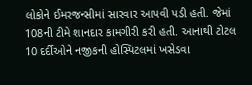લોકોને ઈમરજન્સીમાં સારવાર આપવી પડી હતી. જેમાં 108ની ટીમે શાનદાર કામગીરી કરી હતી. આનાથી ટોટલ 10 દર્દીઓને નજીકની હોસ્પિટલમાં ખસેડવા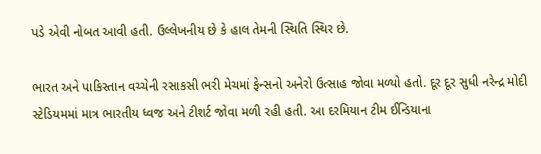પડે એવી નોબત આવી હતી. ઉલ્લેખનીય છે કે હાલ તેમની સ્થિતિ સ્થિર છે.

ભારત અને પાકિસ્તાન વચ્ચેની રસાકસી ભરી મેચમાં ફેન્સનો અનેરો ઉત્સાહ જોવા મળ્યો હતો. દૂર દૂર સુધી નરેન્દ્ર મોદી સ્ટેડિયમમાં માત્ર ભારતીય ધ્વજ અને ટીશર્ટ જોવા મળી રહી હતી. આ દરમિયાન ટીમ ઈન્ડિયાના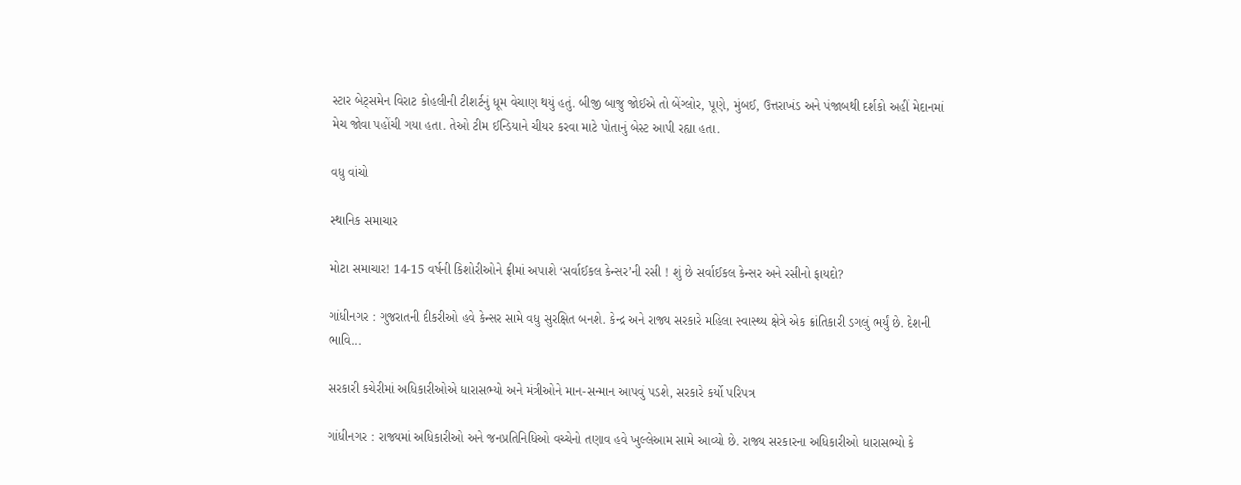સ્ટાર બેટ્સમેન વિરાટ કોહલીની ટીશર્ટનું ધૂમ વેચાણ થયું હતું. બીજી બાજુ જોઈએ તો બેંગ્લોર, પૂણે, મુંબઈ, ઉત્તરાખંડ અને પંજાબથી દર્શકો અહીં મેદાનમાં મેચ જોવા પહોંચી ગયા હતા. તેઓ ટીમ ઈન્ડિયાને ચીયર કરવા માટે પોતાનું બેસ્ટ આપી રહ્યા હતા.

વધુ વાંચો

સ્થાનિક સમાચાર

મોટા સમાચાર! 14-15 વર્ષની કિશોરીઓને ફ્રીમાં અપાશે ‘સર્વાઈકલ કેન્સર’ની રસી ! શું છે સર્વાઈકલ કેન્સર અને રસીનો ફાયદો?

ગાંધીનગર : ગુજરાતની દીકરીઓ હવે કેન્સર સામે વધુ સુરક્ષિત બનશે. કેન્દ્ર અને રાજ્ય સરકારે મહિલા સ્વાસ્થ્ય ક્ષેત્રે એક ક્રાંતિકારી ડગલું ભર્યું છે. દેશની ભાવિ...

સરકારી કચેરીમાં અધિકારીઓએ ધારાસભ્યો અને મંત્રીઓને માન-સન્માન આપવું પડશે, સરકારે કર્યો પરિપત્ર

ગાંધીનગર : રાજ્યમાં અધિકારીઓ અને જનપ્રતિનિધિઓ વચ્ચેનો તણાવ હવે ખુલ્લેઆમ સામે આવ્યો છે. રાજ્ય સરકારના અધિકારીઓ ધારાસભ્યો કે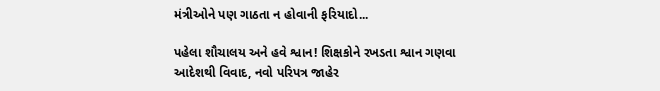મંત્રીઓને પણ ગાઠતા ન હોવાની ફરિયાદો...

પહેલા શૌચાલય અને હવે શ્વાન! શિક્ષકોને રખડતા શ્વાન ગણવા આદેશથી વિવાદ, નવો પરિપત્ર જાહેર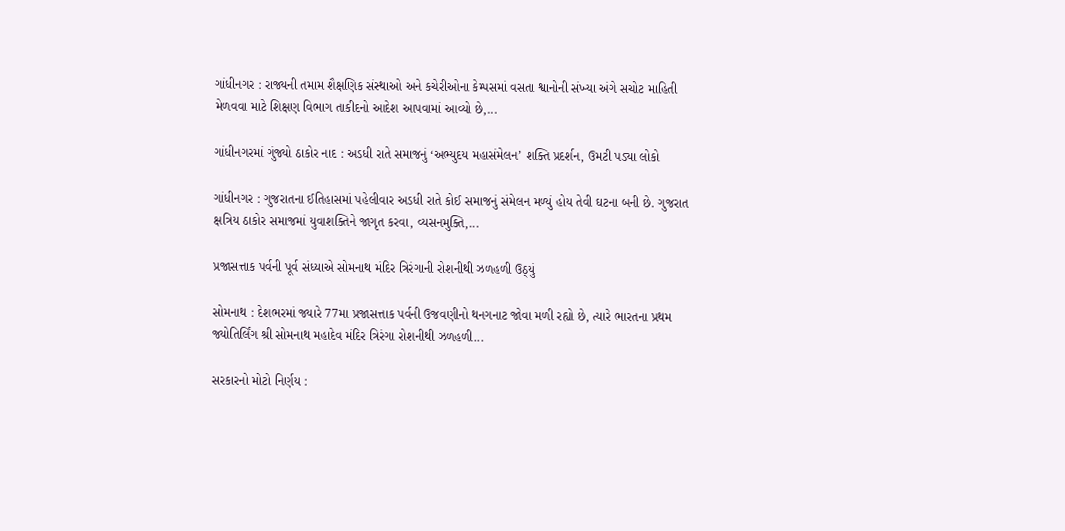ગાંધીનગર : રાજ્યની તમામ શૈક્ષણિક સંસ્થાઓ અને કચેરીઓના કેમ્પસમાં વસતા શ્વાનોની સંખ્યા અંગે સચોટ માહિતી મેળવવા માટે શિક્ષણ વિભાગ તાકીદનો આદેશ આપવામાં આવ્યો છે,...

ગાંધીનગરમાં ગુંજ્યો ઠાકોર નાદ : અડધી રાતે સમાજનું ‘અભ્યુદય મહાસંમેલન’ શક્તિ પ્રદર્શન, ઉમટી પડ્યા લોકો

ગાંધીનગર : ગુજરાતના ઈતિહાસમાં પહેલીવાર અડધી રાતે કોઈ સમાજનું સંમેલન મળ્યું હોય તેવી ઘટના બની છે. ગુજરાત ક્ષત્રિય ઠાકોર સમાજમાં યુવાશક્તિને જાગૃત કરવા, વ્યસનમુક્તિ,...

પ્રજાસત્તાક પર્વની પૂર્વ સંધ્યાએ સોમનાથ મંદિર ત્રિરંગાની રોશનીથી ઝળહળી ઉઠ્યું

સોમનાથ : દેશભરમાં જ્યારે 77મા પ્રજાસત્તાક પર્વની ઉજવણીનો થનગનાટ જોવા મળી રહ્યો છે, ત્યારે ભારતના પ્રથમ જ્યોતિર્લિંગ શ્રી સોમનાથ મહાદેવ મંદિર ત્રિરંગા રોશનીથી ઝળહળી...

સરકારનો મોટો નિર્ણય :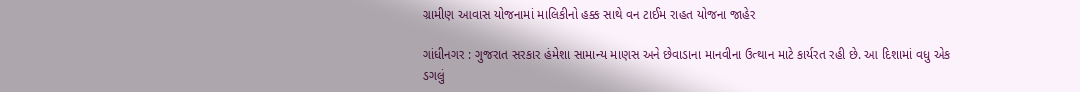ગ્રામીણ આવાસ યોજનામાં માલિકીનો હક્ક સાથે વન ટાઈમ રાહત યોજના જાહેર

ગાંધીનગર : ગુજરાત સરકાર હંમેશા સામાન્ય માણસ અને છેવાડાના માનવીના ઉત્થાન માટે કાર્યરત રહી છે. આ દિશામાં વધુ એક ડગલું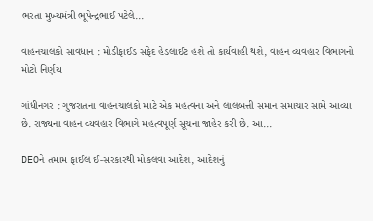ભરતા મુખ્યમંત્રી ભૂપેન્દ્રભાઈ પટેલે...

વાહનચાલકો સાવધાન : મોડીફાઈડ સફેદ હેડલાઈટ હશે તો કાર્યવાહી થશે, વાહન વ્યવહાર વિભાગનો મોટો નિર્ણય

ગાંધીનગર : ગુજરાતના વાહનચાલકો માટે એક મહત્વના અને લાલબત્તી સમાન સમાચાર સામે આવ્યા છે. રાજ્યના વાહન વ્યવહાર વિભાગે મહત્વપૂર્ણ સૂચના જાહેર કરી છે. આ...

DEOને તમામ ફાઈલ ઈ-સરકારથી મોકલવા આદેશ, આદેશનું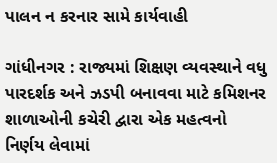પાલન ન કરનાર સામે કાર્યવાહી

ગાંધીનગર : રાજ્યમાં શિક્ષણ વ્યવસ્થાને વધુ પારદર્શક અને ઝડપી બનાવવા માટે કમિશનર શાળાઓની કચેરી દ્વારા એક મહત્વનો નિર્ણય લેવામાં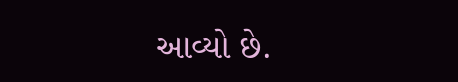આવ્યો છે.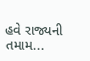હવે રાજ્યની તમામ...